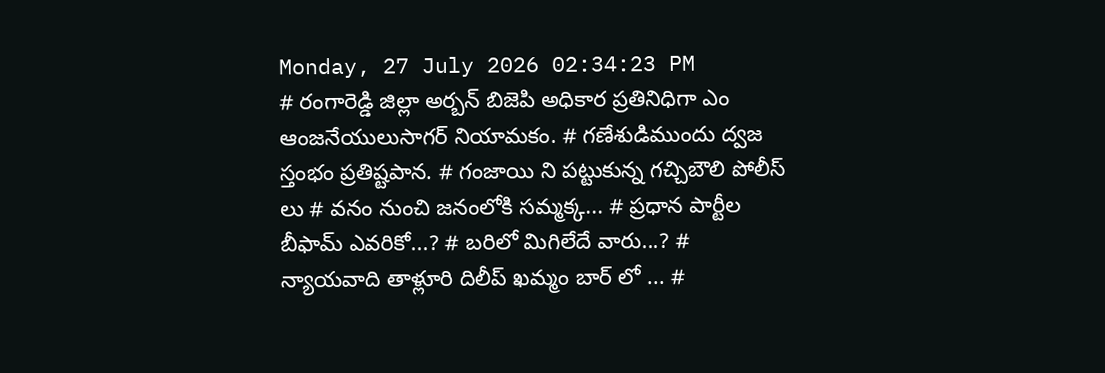Monday, 27 July 2026 02:34:23 PM
# రంగారెడ్డి జిల్లా అర్బన్ బిజెపి అధికార ప్రతినిధిగా ఎం ఆంజనేయులుసాగర్ నియామకం. # గణేశుడిముందు ద్వజ స్తంభం ప్రతిష్టపాన. # గంజాయి ని పట్టుకున్న గచ్చిబౌలి పోలీస్ లు # వనం నుంచి జనంలోకి సమ్మక్క... # ప్రధాన పార్టీల బీఫామ్ ఎవరికో...? # బరిలో మిగిలేదే వారు...? # న్యాయవాది తాళ్లూరి దిలీప్ ఖమ్మం బార్ లో ... #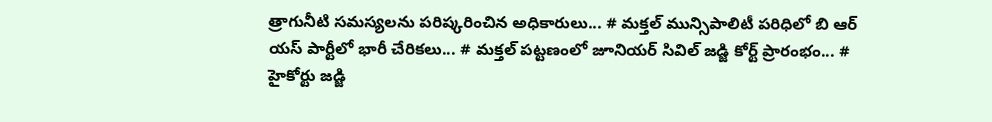త్రాగునీటి సమస్యలను పరిష్కరించిన అధికారులు... # మక్తల్ మున్సిపాలిటీ పరిధిలో బి ఆర్ యస్ పార్టీలో భారీ చేరికలు... # మక్తల్ పట్టణంలో జూనియర్ సివిల్ జడ్జి కోర్ట్ ప్రారంభం... # హైకోర్టు జడ్జి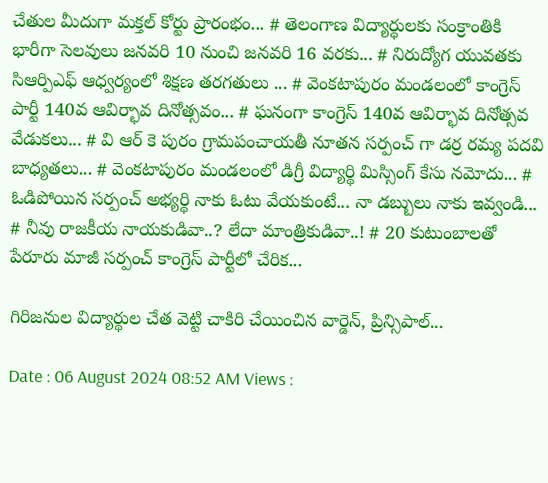చేతుల మీదుగా మక్తల్ కోర్టు ప్రారంభం... # తెలంగాణ విద్యార్ధులకు సంక్రాంతికి భారీగా సెలవులు జనవరి 10 నుంచి జనవరి 16 వరకు... # నిరుద్యోగ యువతకు సిఆర్పిఎఫ్ ఆధ్వర్యంలో శిక్షణ తరగతులు ... # వెంకటాపురం మండలంలో కాంగ్రెస్ పార్టీ 140వ ఆవిర్భావ దినోత్సవం... # ఘనంగా కాంగ్రెస్ 140వ ఆవిర్భావ దినోత్సవ వేడుకలు... # వి ఆర్ కె పురం గ్రామపంచాయతీ నూతన సర్పంచ్ గా డర్ర రమ్య పదవి బాధ్యతలు... # వెంకటాపురం మండలంలో డిగ్రీ విద్యార్థి మిస్సింగ్ కేసు నమోదు... # ఓడిపోయిన సర్పంచ్ అభ్యర్థి నాకు ఓటు వేయకుంటే... నా డబ్బులు నాకు ఇవ్వండి... # నీవు రాజకీయ నాయకుడివా..? లేదా మాంత్రికుడివా..! # 20 కుటుంబాలతో పేరూరు మాజీ సర్పంచ్ కాంగ్రెస్ పార్టీలో చేరిక...

గిరిజనుల విద్యార్థుల చేత వెట్టి చాకిరి చేయించిన వార్డెన్, ప్రిన్సిపాల్...

Date : 06 August 2024 08:52 AM Views :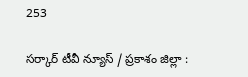253

సర్కార్ టీవీ న్యూస్ / ప్రకాశం జిల్లా :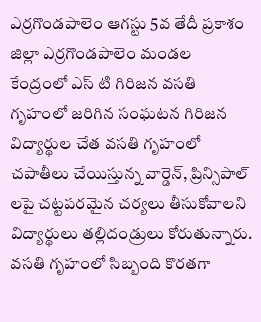ఎర్రగొండపాలెం ఆగస్టు 5వ తేదీ ప్రకాశం జిల్లా ఎర్రగొండపాలెం మండల కేంద్రంలో ఎస్ టి గిరిజన వసతి గృహంలో జరిగిన సంఘటన గిరిజన విద్యార్థుల చేత వసతి గృహంలో చపాతీలు చేయిస్తున్న వార్డెన్, ప్రిన్సిపాల్ లపై చట్టపరమైన చర్యలు తీసుకోవాలని విద్యార్థులు తల్లిదండ్రులు కోరుతున్నారు. వసతి గృహంలో సిబ్బంది కొరతగా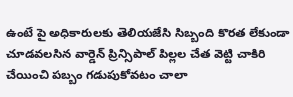ఉంటే పై అధికారులకు తెలియజేసి సిబ్బంది కొరత లేకుండా చూడవలసిన వార్డెన్ ప్రిన్సిపాల్ పిల్లల చేత వెట్టి చాకిరి చేయించి పబ్బం గడుపుకోవటం చాలా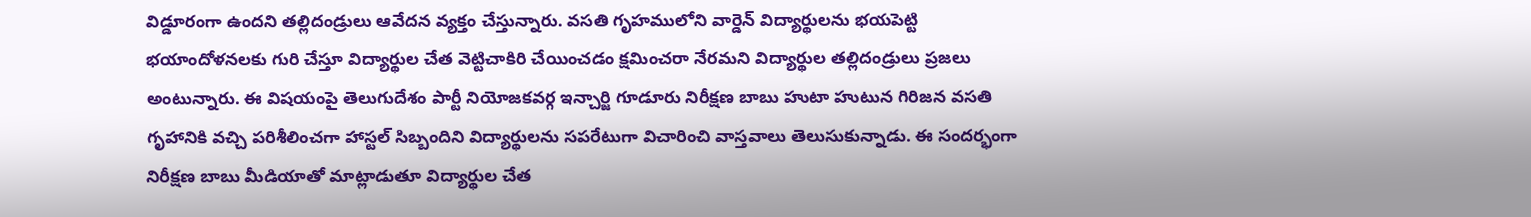విడ్డూరంగా ఉందని తల్లిదండ్రులు ఆవేదన వ్యక్తం చేస్తున్నారు. వసతి గృహములోని వార్డెన్ విద్యార్థులను భయపెట్టి భయాందోళనలకు గురి చేస్తూ విద్యార్థుల చేత వెట్టిచాకిరి చేయించడం క్షమించరా నేరమని విద్యార్థుల తల్లిదండ్రులు ప్రజలు అంటున్నారు. ఈ విషయంపై తెలుగుదేశం పార్టీ నియోజకవర్గ ఇన్చార్జి గూడూరు నిరీక్షణ బాబు హుటా హుటున గిరిజన వసతి గృహానికి వచ్చి పరిశీలించగా హాస్టల్ సిబ్బందిని విద్యార్థులను సపరేటుగా విచారించి వాస్తవాలు తెలుసుకున్నాడు. ఈ సందర్భంగా నిరీక్షణ బాబు మీడియాతో మాట్లాడుతూ విద్యార్థుల చేత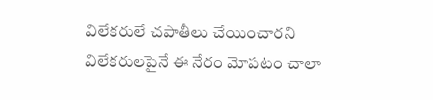విలేకరులే చపాతీలు చేయించారని విలేకరులపైనే ఈ నేరం మోపటం చాలా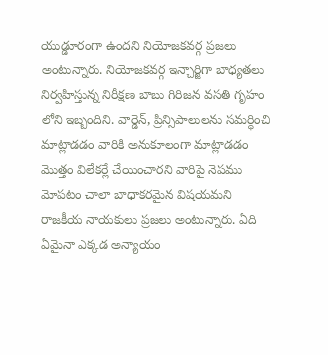యుడ్డూరంగా ఉందని నియోజకవర్గ ప్రజలు అంటున్నారు. నియోజకవర్గ ఇన్చార్జిగా బాధ్యతలు నిర్వహిస్తున్న నిరీక్షణ బాబు గిరిజన వసతి గృహం లోని ఇబ్బందిని. వార్డెన్, ప్రిన్సిపాలులను సమర్ధించి మాట్లాడడం వారికి అనుకూలంగా మాట్లాడడం మొత్తం విలేకర్లే చేయించారని వారిపై నెపము మోపటం చాలా బాధాకరమైన విషయమని రాజకీయ నాయకులు ప్రజలు అంటున్నారు. ఏది ఏమైనా ఎక్కడ అన్యాయం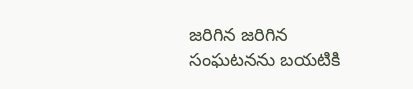జరిగిన జరిగిన సంఘటనను బయటికి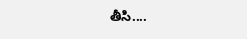తీసి....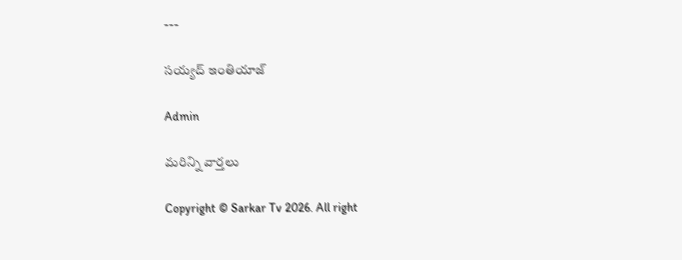---

సయ్యద్ ఇంతియాజ్

Admin

మరిన్ని వార్తలు

Copyright © Sarkar Tv 2026. All right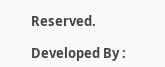Reserved.

Developed By :